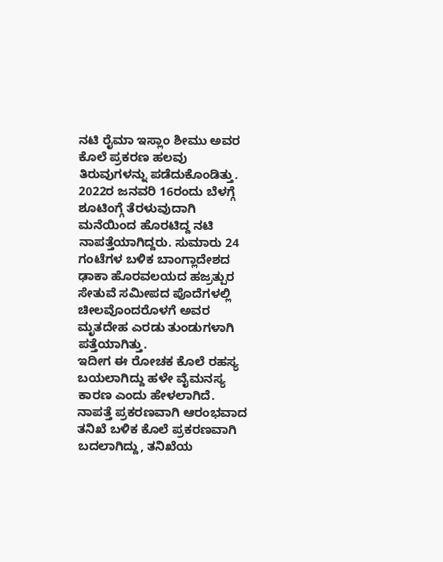ನಟಿ ರೈಮಾ ಇಸ್ಲಾಂ ಶೀಮು ಅವರ ಕೊಲೆ ಪ್ರಕರಣ ಹಲವು ತಿರುವುಗಳನ್ನು ಪಡೆದುಕೊಂಡಿತ್ತು. 2022ರ ಜನವರಿ 16ರಂದು ಬೆಳಗ್ಗೆ ಶೂಟಿಂಗ್ಗೆ ತೆರಳುವುದಾಗಿ ಮನೆಯಿಂದ ಹೊರಟಿದ್ದ ನಟಿ ನಾಪತ್ತೆಯಾಗಿದ್ದರು. ಸುಮಾರು 24 ಗಂಟೆಗಳ ಬಳಿಕ ಬಾಂಗ್ಲಾದೇಶದ ಢಾಕಾ ಹೊರವಲಯದ ಹಜ್ರತ್ಪುರ ಸೇತುವೆ ಸಮೀಪದ ಪೊದೆಗಳಲ್ಲಿ ಚೀಲವೊಂದರೊಳಗೆ ಅವರ ಮೃತದೇಹ ಎರಡು ತುಂಡುಗಳಾಗಿ ಪತ್ತೆಯಾಗಿತ್ತು.
ಇದೀಗ ಈ ರೋಚಕ ಕೊಲೆ ರಹಸ್ಯ ಬಯಲಾಗಿದ್ದು ಹಳೇ ವೈಮನಸ್ಯ ಕಾರಣ ಎಂದು ಹೇಳಲಾಗಿದೆ.
ನಾಪತ್ತೆ ಪ್ರಕರಣವಾಗಿ ಆರಂಭವಾದ ತನಿಖೆ ಬಳಿಕ ಕೊಲೆ ಪ್ರಕರಣವಾಗಿ ಬದಲಾಗಿದ್ದು, ತನಿಖೆಯ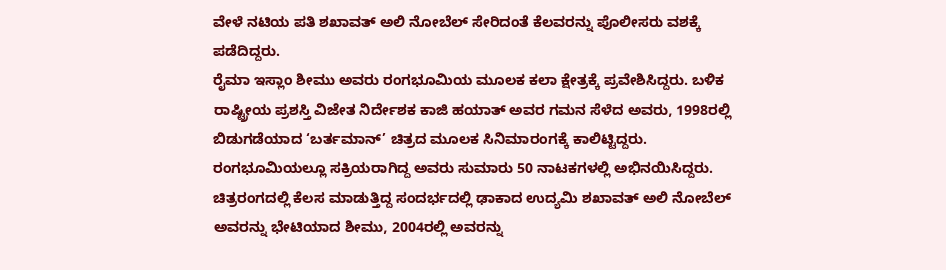ವೇಳೆ ನಟಿಯ ಪತಿ ಶಖಾವತ್ ಅಲಿ ನೋಬೆಲ್ ಸೇರಿದಂತೆ ಕೆಲವರನ್ನು ಪೊಲೀಸರು ವಶಕ್ಕೆ ಪಡೆದಿದ್ದರು.
ರೈಮಾ ಇಸ್ಲಾಂ ಶೀಮು ಅವರು ರಂಗಭೂಮಿಯ ಮೂಲಕ ಕಲಾ ಕ್ಷೇತ್ರಕ್ಕೆ ಪ್ರವೇಶಿಸಿದ್ದರು. ಬಳಿಕ ರಾಷ್ಟ್ರೀಯ ಪ್ರಶಸ್ತಿ ವಿಜೇತ ನಿರ್ದೇಶಕ ಕಾಜಿ ಹಯಾತ್ ಅವರ ಗಮನ ಸೆಳೆದ ಅವರು, 1998ರಲ್ಲಿ ಬಿಡುಗಡೆಯಾದ ‘ಬರ್ತಮಾನ್’ ಚಿತ್ರದ ಮೂಲಕ ಸಿನಿಮಾರಂಗಕ್ಕೆ ಕಾಲಿಟ್ಟಿದ್ದರು. ರಂಗಭೂಮಿಯಲ್ಲೂ ಸಕ್ರಿಯರಾಗಿದ್ದ ಅವರು ಸುಮಾರು 50 ನಾಟಕಗಳಲ್ಲಿ ಅಭಿನಯಿಸಿದ್ದರು. ಚಿತ್ರರಂಗದಲ್ಲಿ ಕೆಲಸ ಮಾಡುತ್ತಿದ್ದ ಸಂದರ್ಭದಲ್ಲಿ ಢಾಕಾದ ಉದ್ಯಮಿ ಶಖಾವತ್ ಅಲಿ ನೋಬೆಲ್ ಅವರನ್ನು ಭೇಟಿಯಾದ ಶೀಮು, 2004ರಲ್ಲಿ ಅವರನ್ನು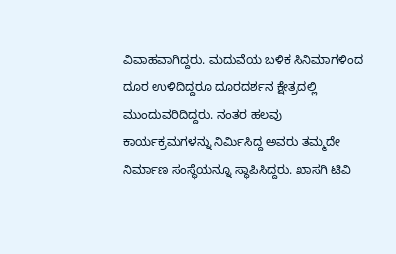ವಿವಾಹವಾಗಿದ್ದರು. ಮದುವೆಯ ಬಳಿಕ ಸಿನಿಮಾಗಳಿಂದ ದೂರ ಉಳಿದಿದ್ದರೂ ದೂರದರ್ಶನ ಕ್ಷೇತ್ರದಲ್ಲಿ ಮುಂದುವರಿದಿದ್ದರು. ನಂತರ ಹಲವು ಕಾರ್ಯಕ್ರಮಗಳನ್ನು ನಿರ್ಮಿಸಿದ್ದ ಅವರು ತಮ್ಮದೇ ನಿರ್ಮಾಣ ಸಂಸ್ಥೆಯನ್ನೂ ಸ್ಥಾಪಿಸಿದ್ದರು. ಖಾಸಗಿ ಟಿವಿ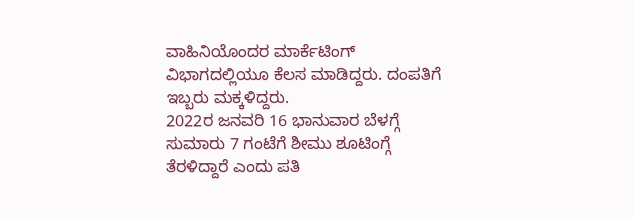ವಾಹಿನಿಯೊಂದರ ಮಾರ್ಕೆಟಿಂಗ್ ವಿಭಾಗದಲ್ಲಿಯೂ ಕೆಲಸ ಮಾಡಿದ್ದರು. ದಂಪತಿಗೆ ಇಬ್ಬರು ಮಕ್ಕಳಿದ್ದರು.
2022ರ ಜನವರಿ 16 ಭಾನುವಾರ ಬೆಳಗ್ಗೆ ಸುಮಾರು 7 ಗಂಟೆಗೆ ಶೀಮು ಶೂಟಿಂಗ್ಗೆ ತೆರಳಿದ್ದಾರೆ ಎಂದು ಪತಿ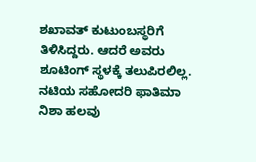ಶಖಾವತ್ ಕುಟುಂಬಸ್ಥರಿಗೆ ತಿಳಿಸಿದ್ದರು. ಆದರೆ ಅವರು ಶೂಟಿಂಗ್ ಸ್ಥಳಕ್ಕೆ ತಲುಪಿರಲಿಲ್ಲ. ನಟಿಯ ಸಹೋದರಿ ಫಾತಿಮಾ ನಿಶಾ ಹಲವು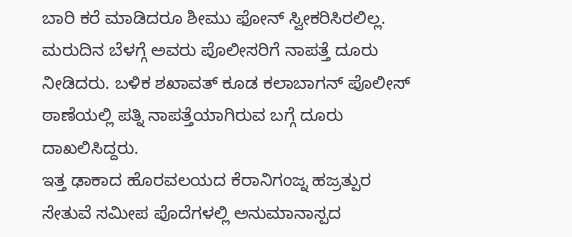ಬಾರಿ ಕರೆ ಮಾಡಿದರೂ ಶೀಮು ಫೋನ್ ಸ್ವೀಕರಿಸಿರಲಿಲ್ಲ. ಮರುದಿನ ಬೆಳಗ್ಗೆ ಅವರು ಪೊಲೀಸರಿಗೆ ನಾಪತ್ತೆ ದೂರು ನೀಡಿದರು. ಬಳಿಕ ಶಖಾವತ್ ಕೂಡ ಕಲಾಬಾಗನ್ ಪೊಲೀಸ್ ಠಾಣೆಯಲ್ಲಿ ಪತ್ನಿ ನಾಪತ್ತೆಯಾಗಿರುವ ಬಗ್ಗೆ ದೂರು ದಾಖಲಿಸಿದ್ದರು.
ಇತ್ತ ಢಾಕಾದ ಹೊರವಲಯದ ಕೆರಾನಿಗಂಜ್ನ ಹಜ್ರತ್ಪುರ ಸೇತುವೆ ಸಮೀಪ ಪೊದೆಗಳಲ್ಲಿ ಅನುಮಾನಾಸ್ಪದ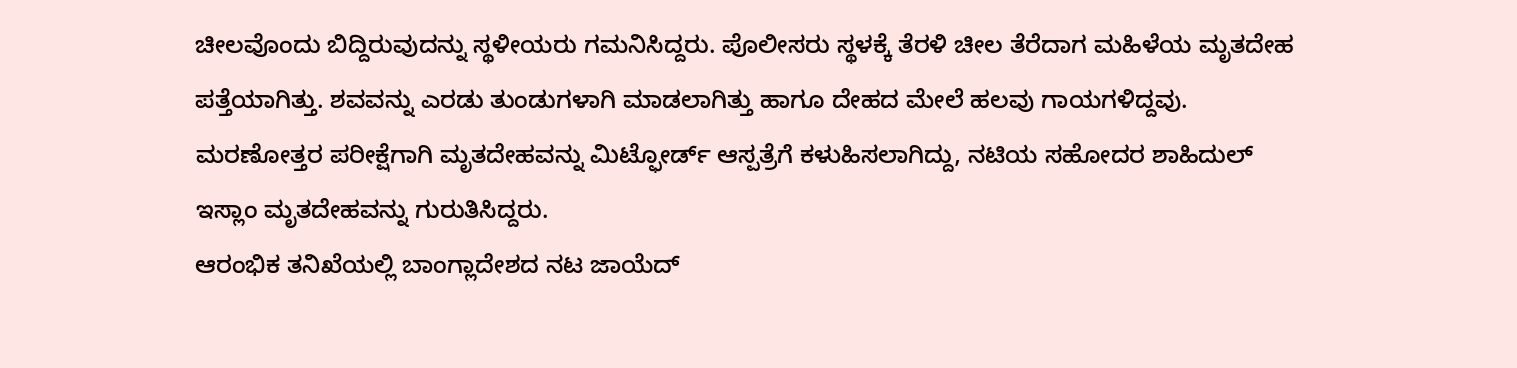ಚೀಲವೊಂದು ಬಿದ್ದಿರುವುದನ್ನು ಸ್ಥಳೀಯರು ಗಮನಿಸಿದ್ದರು. ಪೊಲೀಸರು ಸ್ಥಳಕ್ಕೆ ತೆರಳಿ ಚೀಲ ತೆರೆದಾಗ ಮಹಿಳೆಯ ಮೃತದೇಹ ಪತ್ತೆಯಾಗಿತ್ತು. ಶವವನ್ನು ಎರಡು ತುಂಡುಗಳಾಗಿ ಮಾಡಲಾಗಿತ್ತು ಹಾಗೂ ದೇಹದ ಮೇಲೆ ಹಲವು ಗಾಯಗಳಿದ್ದವು. ಮರಣೋತ್ತರ ಪರೀಕ್ಷೆಗಾಗಿ ಮೃತದೇಹವನ್ನು ಮಿಟ್ಫೋರ್ಡ್ ಆಸ್ಪತ್ರೆಗೆ ಕಳುಹಿಸಲಾಗಿದ್ದು, ನಟಿಯ ಸಹೋದರ ಶಾಹಿದುಲ್ ಇಸ್ಲಾಂ ಮೃತದೇಹವನ್ನು ಗುರುತಿಸಿದ್ದರು.
ಆರಂಭಿಕ ತನಿಖೆಯಲ್ಲಿ ಬಾಂಗ್ಲಾದೇಶದ ನಟ ಜಾಯೆದ್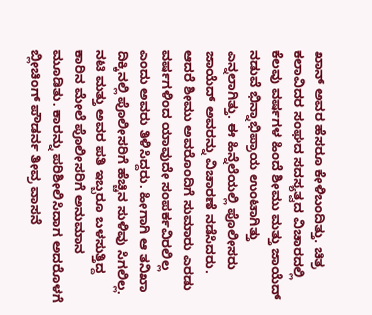ಖಾನ್ ಅವರ ಹೆಸರೂ ಕೇಳಿಬಂದಿತ್ತು. ಚಿತ್ರ ಕಲಾವಿದರ ಸಂಘದ ಸದಸ್ಯತ್ವದ ವಿಚಾರದಲ್ಲಿ ಕೆಲವು ವರ್ಷಗಳ ಹಿಂದೆ ಶೀಮು ಮತ್ತು ಜಾಯೆದ್ ನಡುವೆ ಭಿನ್ನಾಭಿಪ್ರಾಯ ಉಂಟಾಗಿತ್ತು ಎನ್ನಲಾಗಿತ್ತು. ಈ ಹಿನ್ನೆಲೆಯಲ್ಲಿ ಪೊಲೀಸರು ಜಾಯೆದ್ ಅವರನ್ನು ವಿಚಾರಣೆ ನಡೆಸಿದರು. ಆದರೆ ಶೀಮು ಅವರೊಂದಿಗೆ ಸುಮಾರು ಎರಡು ವರ್ಷಗಳಿಂದ ಯಾವುದೇ ಸಂಪರ್ಕವಿರಲಿಲ್ಲ ಎಂದು ಅವರು ತಿಳಿಸಿದ್ದರು. ಹೀಗಾಗಿ ಆ ತನಿಖಾ ದಿಕ್ಕಿನಲ್ಲಿ ಪೊಲೀಸರಿಗೆ ಹೆಚ್ಚಿನ ಸುಳಿವು ಸಿಗಲಿಲ್ಲ.
ನಟಿ ಮತ್ತು ಅವರ ಪತಿ ಇಬ್ಬರೂ ಬಳಸುತ್ತಿದ್ದ ಕಾರಿನ ಮೇಲೆ ಪೊಲೀಸರಿಗೆ ಅನುಮಾನ ಮೂಡಿತು. ಕಾರನ್ನು ಪರಿಶೀಲಿಸಿದಾಗ ಅದರೊಳಗೆ ಬ್ಲೀಚಿಂಗ್ ಪೌಡರ್ನ ತೀವ್ರ ವಾಸನೆ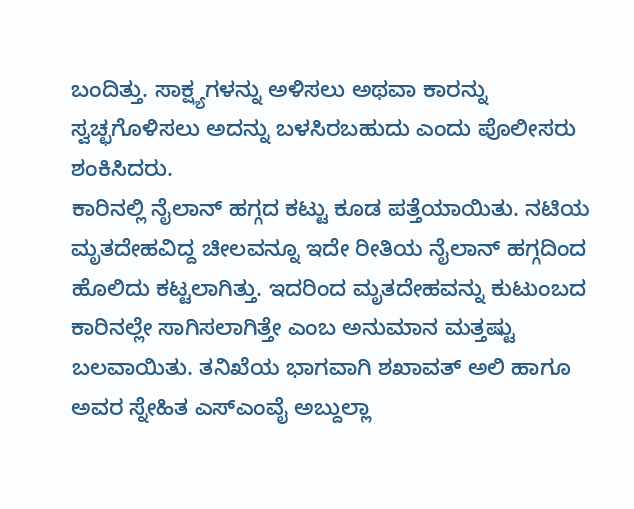ಬಂದಿತ್ತು. ಸಾಕ್ಷ್ಯಗಳನ್ನು ಅಳಿಸಲು ಅಥವಾ ಕಾರನ್ನು ಸ್ವಚ್ಛಗೊಳಿಸಲು ಅದನ್ನು ಬಳಸಿರಬಹುದು ಎಂದು ಪೊಲೀಸರು ಶಂಕಿಸಿದರು.
ಕಾರಿನಲ್ಲಿ ನೈಲಾನ್ ಹಗ್ಗದ ಕಟ್ಟು ಕೂಡ ಪತ್ತೆಯಾಯಿತು. ನಟಿಯ ಮೃತದೇಹವಿದ್ದ ಚೀಲವನ್ನೂ ಇದೇ ರೀತಿಯ ನೈಲಾನ್ ಹಗ್ಗದಿಂದ ಹೊಲಿದು ಕಟ್ಟಲಾಗಿತ್ತು. ಇದರಿಂದ ಮೃತದೇಹವನ್ನು ಕುಟುಂಬದ ಕಾರಿನಲ್ಲೇ ಸಾಗಿಸಲಾಗಿತ್ತೇ ಎಂಬ ಅನುಮಾನ ಮತ್ತಷ್ಟು ಬಲವಾಯಿತು. ತನಿಖೆಯ ಭಾಗವಾಗಿ ಶಖಾವತ್ ಅಲಿ ಹಾಗೂ ಅವರ ಸ್ನೇಹಿತ ಎಸ್ಎಂವೈ ಅಬ್ದುಲ್ಲಾ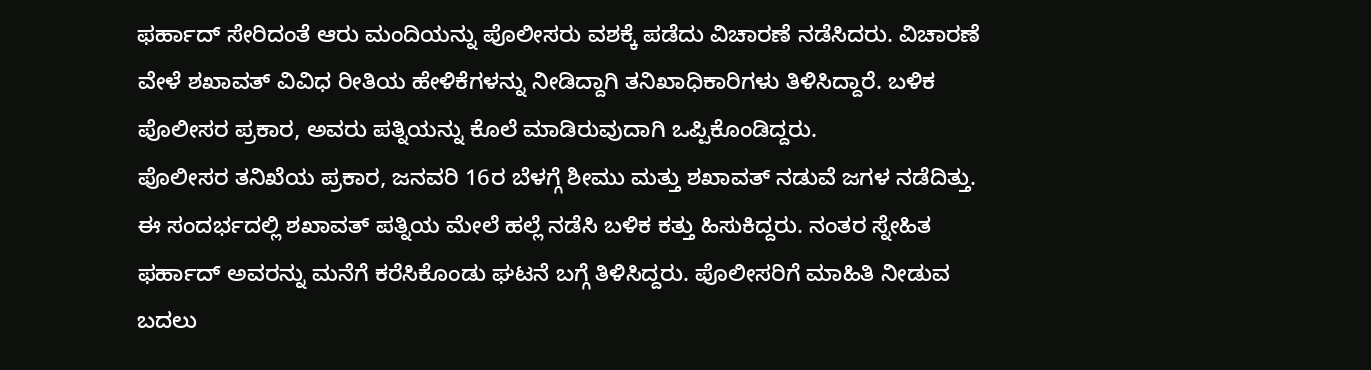ಫರ್ಹಾದ್ ಸೇರಿದಂತೆ ಆರು ಮಂದಿಯನ್ನು ಪೊಲೀಸರು ವಶಕ್ಕೆ ಪಡೆದು ವಿಚಾರಣೆ ನಡೆಸಿದರು. ವಿಚಾರಣೆ ವೇಳೆ ಶಖಾವತ್ ವಿವಿಧ ರೀತಿಯ ಹೇಳಿಕೆಗಳನ್ನು ನೀಡಿದ್ದಾಗಿ ತನಿಖಾಧಿಕಾರಿಗಳು ತಿಳಿಸಿದ್ದಾರೆ. ಬಳಿಕ ಪೊಲೀಸರ ಪ್ರಕಾರ, ಅವರು ಪತ್ನಿಯನ್ನು ಕೊಲೆ ಮಾಡಿರುವುದಾಗಿ ಒಪ್ಪಿಕೊಂಡಿದ್ದರು.
ಪೊಲೀಸರ ತನಿಖೆಯ ಪ್ರಕಾರ, ಜನವರಿ 16ರ ಬೆಳಗ್ಗೆ ಶೀಮು ಮತ್ತು ಶಖಾವತ್ ನಡುವೆ ಜಗಳ ನಡೆದಿತ್ತು. ಈ ಸಂದರ್ಭದಲ್ಲಿ ಶಖಾವತ್ ಪತ್ನಿಯ ಮೇಲೆ ಹಲ್ಲೆ ನಡೆಸಿ ಬಳಿಕ ಕತ್ತು ಹಿಸುಕಿದ್ದರು. ನಂತರ ಸ್ನೇಹಿತ ಫರ್ಹಾದ್ ಅವರನ್ನು ಮನೆಗೆ ಕರೆಸಿಕೊಂಡು ಘಟನೆ ಬಗ್ಗೆ ತಿಳಿಸಿದ್ದರು. ಪೊಲೀಸರಿಗೆ ಮಾಹಿತಿ ನೀಡುವ ಬದಲು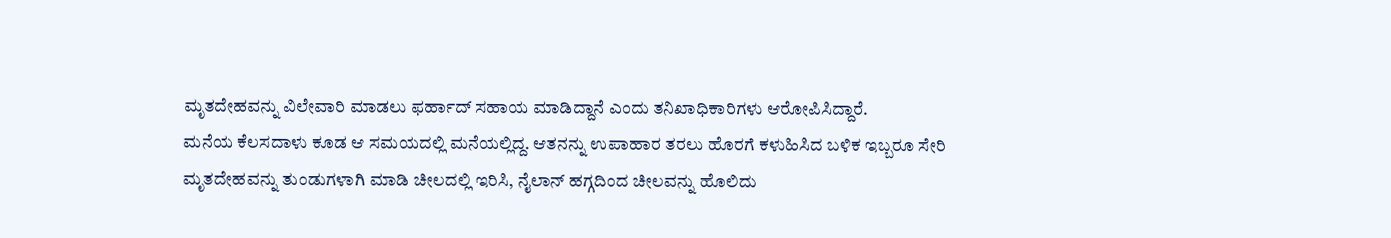ಮೃತದೇಹವನ್ನು ವಿಲೇವಾರಿ ಮಾಡಲು ಫರ್ಹಾದ್ ಸಹಾಯ ಮಾಡಿದ್ದಾನೆ ಎಂದು ತನಿಖಾಧಿಕಾರಿಗಳು ಆರೋಪಿಸಿದ್ದಾರೆ.
ಮನೆಯ ಕೆಲಸದಾಳು ಕೂಡ ಆ ಸಮಯದಲ್ಲಿ ಮನೆಯಲ್ಲಿದ್ದ. ಆತನನ್ನು ಉಪಾಹಾರ ತರಲು ಹೊರಗೆ ಕಳುಹಿಸಿದ ಬಳಿಕ ಇಬ್ಬರೂ ಸೇರಿ ಮೃತದೇಹವನ್ನು ತುಂಡುಗಳಾಗಿ ಮಾಡಿ ಚೀಲದಲ್ಲಿ ಇರಿಸಿ, ನೈಲಾನ್ ಹಗ್ಗದಿಂದ ಚೀಲವನ್ನು ಹೊಲಿದು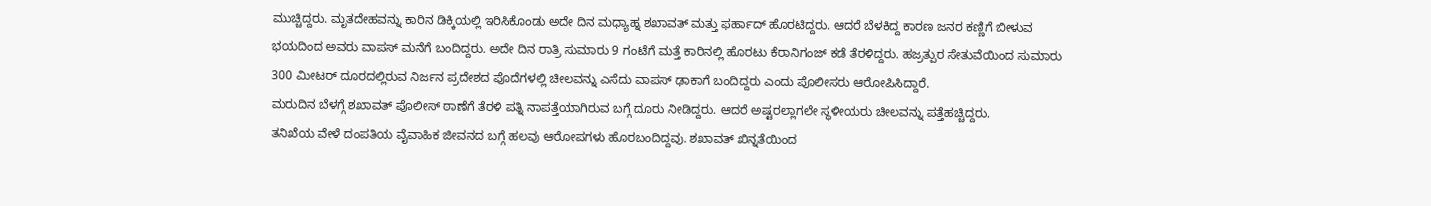ಮುಚ್ಚಿದ್ದರು. ಮೃತದೇಹವನ್ನು ಕಾರಿನ ಡಿಕ್ಕಿಯಲ್ಲಿ ಇರಿಸಿಕೊಂಡು ಅದೇ ದಿನ ಮಧ್ಯಾಹ್ನ ಶಖಾವತ್ ಮತ್ತು ಫರ್ಹಾದ್ ಹೊರಟಿದ್ದರು. ಆದರೆ ಬೆಳಕಿದ್ದ ಕಾರಣ ಜನರ ಕಣ್ಣಿಗೆ ಬೀಳುವ ಭಯದಿಂದ ಅವರು ವಾಪಸ್ ಮನೆಗೆ ಬಂದಿದ್ದರು. ಅದೇ ದಿನ ರಾತ್ರಿ ಸುಮಾರು 9 ಗಂಟೆಗೆ ಮತ್ತೆ ಕಾರಿನಲ್ಲಿ ಹೊರಟು ಕೆರಾನಿಗಂಜ್ ಕಡೆ ತೆರಳಿದ್ದರು. ಹಜ್ರತ್ಪುರ ಸೇತುವೆಯಿಂದ ಸುಮಾರು 300 ಮೀಟರ್ ದೂರದಲ್ಲಿರುವ ನಿರ್ಜನ ಪ್ರದೇಶದ ಪೊದೆಗಳಲ್ಲಿ ಚೀಲವನ್ನು ಎಸೆದು ವಾಪಸ್ ಢಾಕಾಗೆ ಬಂದಿದ್ದರು ಎಂದು ಪೊಲೀಸರು ಆರೋಪಿಸಿದ್ದಾರೆ.
ಮರುದಿನ ಬೆಳಗ್ಗೆ ಶಖಾವತ್ ಪೊಲೀಸ್ ಠಾಣೆಗೆ ತೆರಳಿ ಪತ್ನಿ ನಾಪತ್ತೆಯಾಗಿರುವ ಬಗ್ಗೆ ದೂರು ನೀಡಿದ್ದರು. ಆದರೆ ಅಷ್ಟರಲ್ಲಾಗಲೇ ಸ್ಥಳೀಯರು ಚೀಲವನ್ನು ಪತ್ತೆಹಚ್ಚಿದ್ದರು.
ತನಿಖೆಯ ವೇಳೆ ದಂಪತಿಯ ವೈವಾಹಿಕ ಜೀವನದ ಬಗ್ಗೆ ಹಲವು ಆರೋಪಗಳು ಹೊರಬಂದಿದ್ದವು. ಶಖಾವತ್ ಖಿನ್ನತೆಯಿಂದ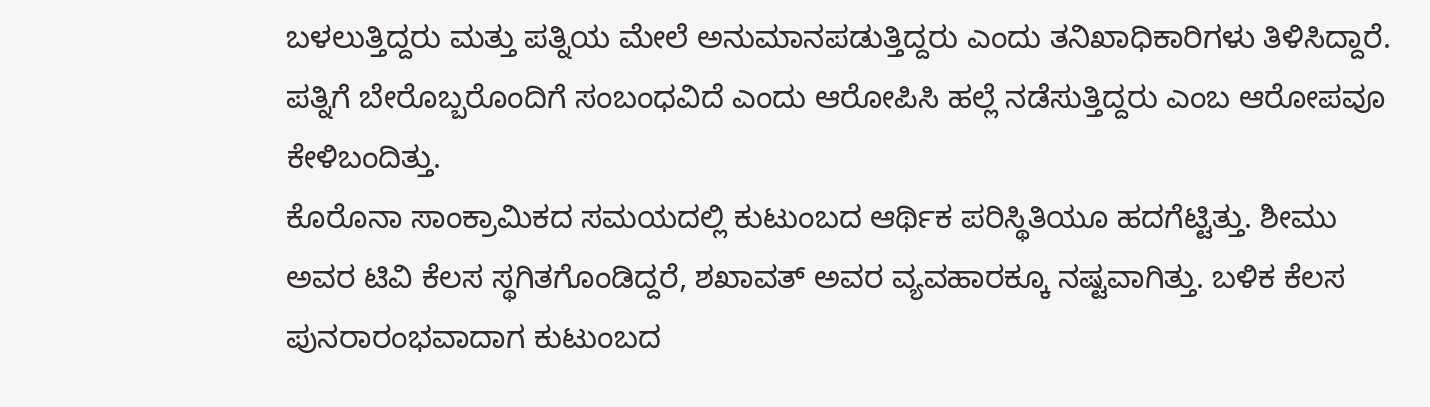ಬಳಲುತ್ತಿದ್ದರು ಮತ್ತು ಪತ್ನಿಯ ಮೇಲೆ ಅನುಮಾನಪಡುತ್ತಿದ್ದರು ಎಂದು ತನಿಖಾಧಿಕಾರಿಗಳು ತಿಳಿಸಿದ್ದಾರೆ. ಪತ್ನಿಗೆ ಬೇರೊಬ್ಬರೊಂದಿಗೆ ಸಂಬಂಧವಿದೆ ಎಂದು ಆರೋಪಿಸಿ ಹಲ್ಲೆ ನಡೆಸುತ್ತಿದ್ದರು ಎಂಬ ಆರೋಪವೂ ಕೇಳಿಬಂದಿತ್ತು.
ಕೊರೊನಾ ಸಾಂಕ್ರಾಮಿಕದ ಸಮಯದಲ್ಲಿ ಕುಟುಂಬದ ಆರ್ಥಿಕ ಪರಿಸ್ಥಿತಿಯೂ ಹದಗೆಟ್ಟಿತ್ತು. ಶೀಮು ಅವರ ಟಿವಿ ಕೆಲಸ ಸ್ಥಗಿತಗೊಂಡಿದ್ದರೆ, ಶಖಾವತ್ ಅವರ ವ್ಯವಹಾರಕ್ಕೂ ನಷ್ಟವಾಗಿತ್ತು. ಬಳಿಕ ಕೆಲಸ ಪುನರಾರಂಭವಾದಾಗ ಕುಟುಂಬದ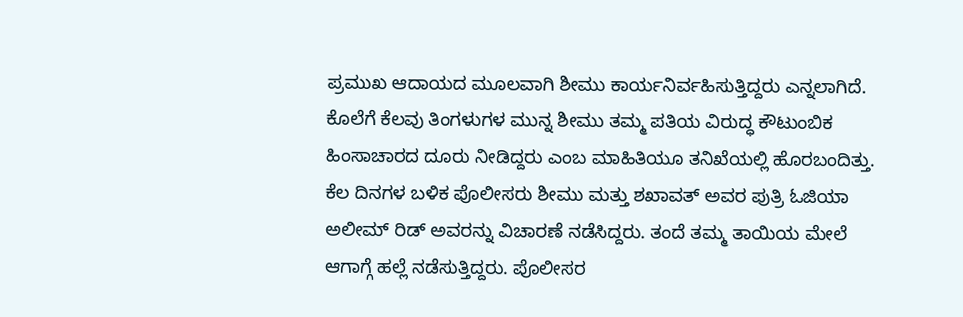ಪ್ರಮುಖ ಆದಾಯದ ಮೂಲವಾಗಿ ಶೀಮು ಕಾರ್ಯನಿರ್ವಹಿಸುತ್ತಿದ್ದರು ಎನ್ನಲಾಗಿದೆ. ಕೊಲೆಗೆ ಕೆಲವು ತಿಂಗಳುಗಳ ಮುನ್ನ ಶೀಮು ತಮ್ಮ ಪತಿಯ ವಿರುದ್ಧ ಕೌಟುಂಬಿಕ ಹಿಂಸಾಚಾರದ ದೂರು ನೀಡಿದ್ದರು ಎಂಬ ಮಾಹಿತಿಯೂ ತನಿಖೆಯಲ್ಲಿ ಹೊರಬಂದಿತ್ತು.
ಕೆಲ ದಿನಗಳ ಬಳಿಕ ಪೊಲೀಸರು ಶೀಮು ಮತ್ತು ಶಖಾವತ್ ಅವರ ಪುತ್ರಿ ಓಜಿಯಾ ಅಲೀಮ್ ರಿಡ್ ಅವರನ್ನು ವಿಚಾರಣೆ ನಡೆಸಿದ್ದರು. ತಂದೆ ತಮ್ಮ ತಾಯಿಯ ಮೇಲೆ ಆಗಾಗ್ಗೆ ಹಲ್ಲೆ ನಡೆಸುತ್ತಿದ್ದರು. ಪೊಲೀಸರ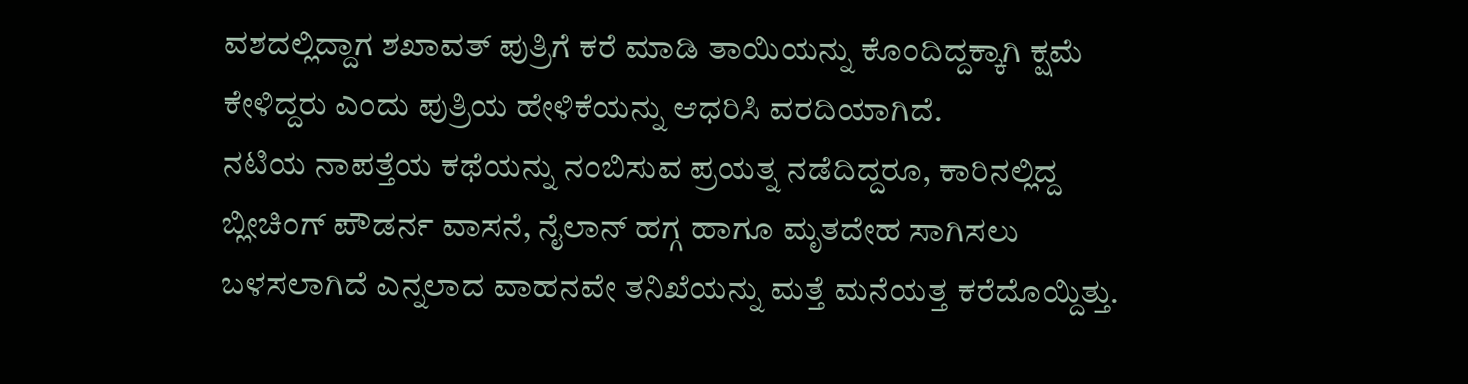ವಶದಲ್ಲಿದ್ದಾಗ ಶಖಾವತ್ ಪುತ್ರಿಗೆ ಕರೆ ಮಾಡಿ ತಾಯಿಯನ್ನು ಕೊಂದಿದ್ದಕ್ಕಾಗಿ ಕ್ಷಮೆ ಕೇಳಿದ್ದರು ಎಂದು ಪುತ್ರಿಯ ಹೇಳಿಕೆಯನ್ನು ಆಧರಿಸಿ ವರದಿಯಾಗಿದೆ.
ನಟಿಯ ನಾಪತ್ತೆಯ ಕಥೆಯನ್ನು ನಂಬಿಸುವ ಪ್ರಯತ್ನ ನಡೆದಿದ್ದರೂ, ಕಾರಿನಲ್ಲಿದ್ದ ಬ್ಲೀಚಿಂಗ್ ಪೌಡರ್ನ ವಾಸನೆ, ನೈಲಾನ್ ಹಗ್ಗ ಹಾಗೂ ಮೃತದೇಹ ಸಾಗಿಸಲು ಬಳಸಲಾಗಿದೆ ಎನ್ನಲಾದ ವಾಹನವೇ ತನಿಖೆಯನ್ನು ಮತ್ತೆ ಮನೆಯತ್ತ ಕರೆದೊಯ್ದಿತ್ತು.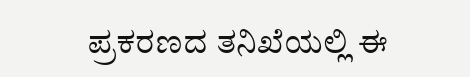ಪ್ರಕರಣದ ತನಿಖೆಯಲ್ಲಿ ಈ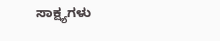ಸಾಕ್ಷ್ಯಗಳು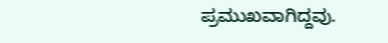ಪ್ರಮುಖವಾಗಿದ್ದವು.